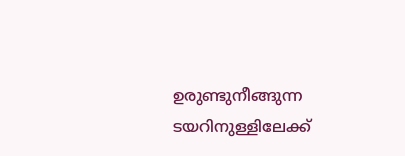ഉരുണ്ടുനീങ്ങുന്ന ടയറിനുള്ളിലേക്ക്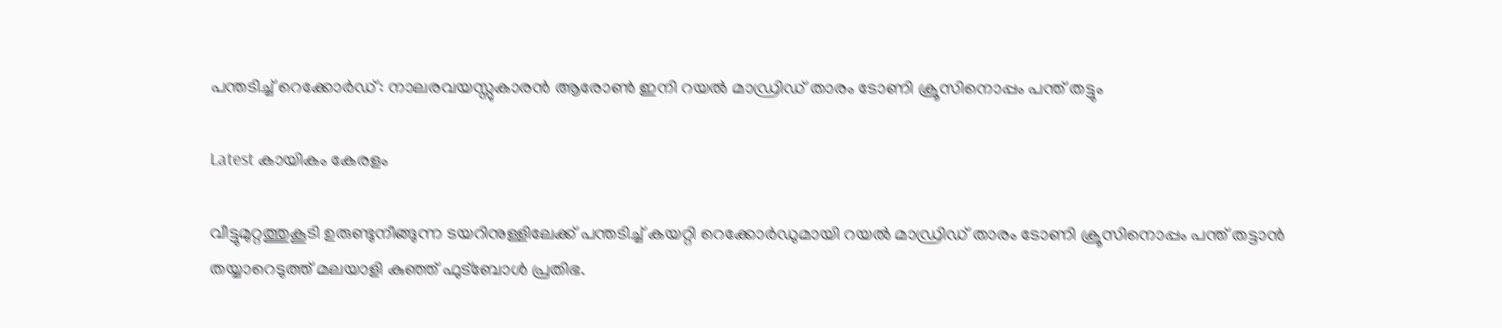പന്തടിച്ച് റെക്കോര്‍ഡ്: നാലരവയസ്സുകാരന്‍ ആരോണ്‍ ഇനി റയല്‍ മാഡ്രിഡ് താരം ടോണി ക്രൂസിനൊപ്പം പന്ത് തട്ടും

Latest കായികം കേരളം

വീട്ടുമുറ്റത്തുകൂടി ഉരുണ്ടുനീങ്ങുന്ന ടയറിനുള്ളിലേക്ക് പന്തടിച്ച് കയറ്റി റെക്കോര്‍ഡുമായി റയല്‍ മാഡ്രിഡ് താരം ടോണി ക്രൂസിനൊപ്പം പന്ത് തട്ടാന്‍ തയ്യാറെടുത്ത് മലയാളി കുഞ്ഞ് ഫുട്ബോള്‍ പ്രതിഭ.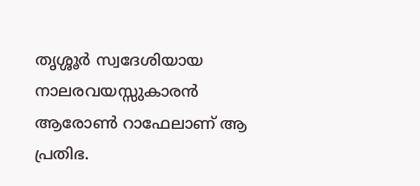തൃശ്ശൂര്‍ സ്വദേശിയായ നാലരവയസ്സുകാരന്‍ ആരോണ്‍ റാഫേലാണ് ആ പ്രതിഭ.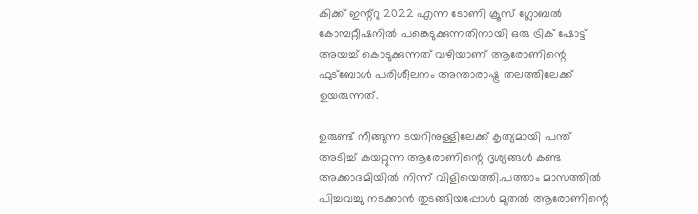കിക്ക് ഇന്റ്റു 2022 എന്ന ടോണി ക്രൂസ് ഗ്ലോബല്‍ കോമ്പറ്റീഷനില്‍ പങ്കെടുക്കുന്നതിനായി ഒരു ട്രിക് ഷോട്ട് അയച്ച് കൊടുക്കുന്നത് വഴിയാണ് ആരോണിന്റെ ഫുട്‌ബോള്‍ പരിശീലനം അന്താരാഷ്ട്ര തലത്തിലേക്ക് ഉയരുന്നത്.

ഉരുണ്ട് നീങ്ങുന്ന ടയറിനുള്ളിലേക്ക് കൃത്യമായി പന്ത് അടിച്ച് കയറ്റുന്ന ആരോണിന്റെ ദൃശ്യങ്ങള്‍ കണ്ട അക്കാദമിയില്‍ നിന്ന് വിളിയെത്തി.പത്താം മാസത്തില്‍ പിച്ചവച്ചു നടക്കാന്‍ തുടങ്ങിയപ്പോള്‍ മുതല്‍ ആരോണിന്റെ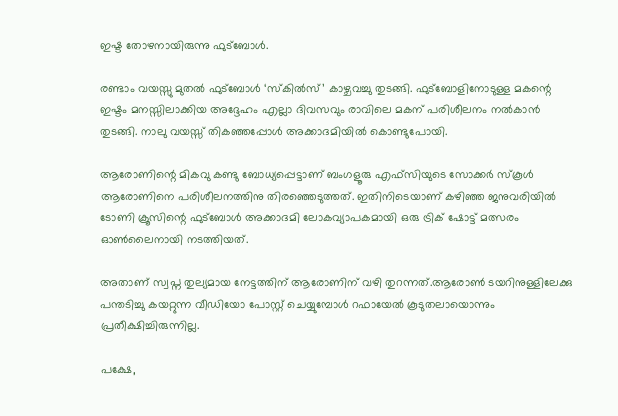ഇഷ്ട തോഴനായിരുന്നു ഫുട്‌ബോള്‍.

രണ്ടാം വയസ്സു മുതല്‍ ഫുട്‌ബോള്‍ ‘സ്‌കില്‍സ്’ കാഴ്ചവച്ചു തുടങ്ങി. ഫുട്ബോളിനോടുള്ള മകന്റെ ഇഷ്ടം മനസ്സിലാക്കിയ അദ്ദേഹം എല്ലാ ദിവസവും രാവിലെ മകന് പരിശീലനം നല്‍കാന്‍ തുടങ്ങി. നാലു വയസ്സ് തികഞ്ഞപ്പോള്‍ അക്കാദമിയില്‍ കൊണ്ടുപോയി.

ആരോണിന്റെ മികവു കണ്ടു ബോധ്യപ്പെട്ടാണ് ബംഗളൂരു എഫ്‌സിയുടെ സോക്കര്‍ സ്‌കൂള്‍ ആരോണിനെ പരിശീലനത്തിനു തിരഞ്ഞെടുത്തത്. ഇതിനിടെയാണ് കഴിഞ്ഞ ജനുവരിയില്‍ ടോണി ക്രൂസിന്റെ ഫുട്‌ബോള്‍ അക്കാദമി ലോകവ്യാപകമായി ഒരു ട്രിക് ഷോട്ട് മത്സരം ഓണ്‍ലൈനായി നടത്തിയത്.

അതാണ് സ്വപ്ന തുല്യമായ നേട്ടത്തിന് ആരോണിന് വഴി തുറന്നത്.ആരോണ്‍ ടയറിനുള്ളിലേക്കു പന്തടിച്ചു കയറ്റുന്ന വീഡിയോ പോസ്റ്റ് ചെയ്യുമ്പോള്‍ റഫായേല്‍ കൂടുതലായൊന്നും പ്രതീക്ഷിച്ചിരുന്നില്ല.

പക്ഷേ,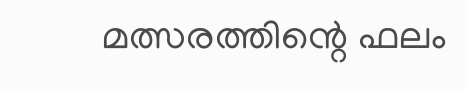മത്സരത്തിന്റെ ഫലം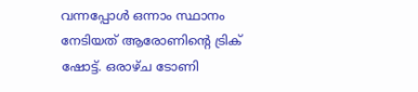വന്നപ്പോള്‍ ഒന്നാം സ്ഥാനം നേടിയത് ആരോണിന്റെ ട്രിക് ഷോട്ട്. ഒരാഴ്ച ടോണി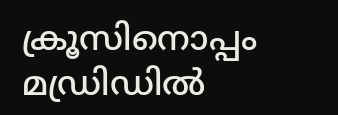ക്രൂസിനൊപ്പം മഡ്രിഡില്‍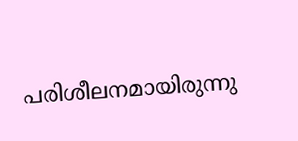പരിശീലനമായിരുന്നു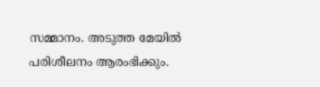സമ്മാനം. അടുത്ത മേയില്‍ പരിശീലനം ആരംഭിക്കും.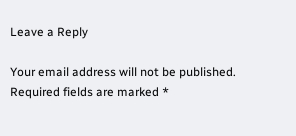Leave a Reply

Your email address will not be published. Required fields are marked *